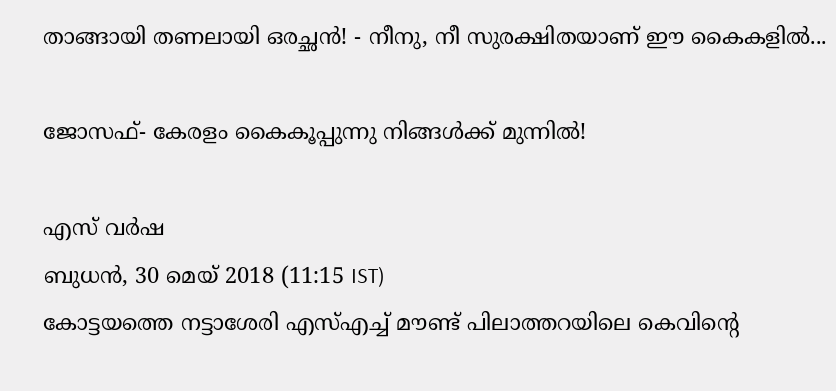താങ്ങായി തണലായി ഒരച്ഛൻ! - നീനു, നീ സുരക്ഷിതയാണ് ഈ കൈകളിൽ...

ജോസഫ്- കേരളം കൈകൂപ്പുന്നു നിങ്ങൾക്ക് മുന്നിൽ!

എസ് വർഷ
ബുധന്‍, 30 മെയ് 2018 (11:15 IST)
കോട്ടയത്തെ നട്ടാശേരി എസ്എച്ച് മൗണ്ട് പിലാത്തറയിലെ കെവിന്റെ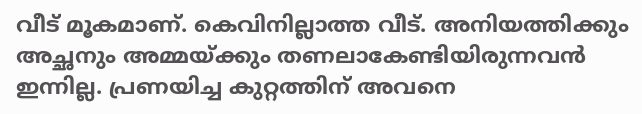വീട് മൂകമാണ്. കെവിനില്ലാത്ത വീട്. അനിയത്തിക്കും അച്ഛനും അമ്മയ്ക്കും തണലാകേണ്ടിയിരുന്നവൻ ഇന്നില്ല. പ്രണയിച്ച കുറ്റത്തിന് അവനെ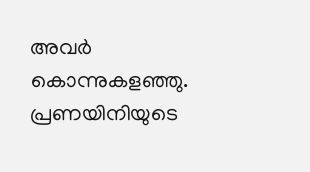അവർ കൊന്നുകളഞ്ഞു. പ്രണയിനിയുടെ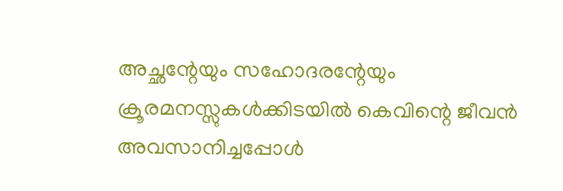അച്ഛന്റേയും സഹോദരന്റേയും ക്രൂരമനസ്സുകൾക്കിടയിൽ കെവിന്റെ ജീവൻ അവസാനിച്ചപ്പോൾ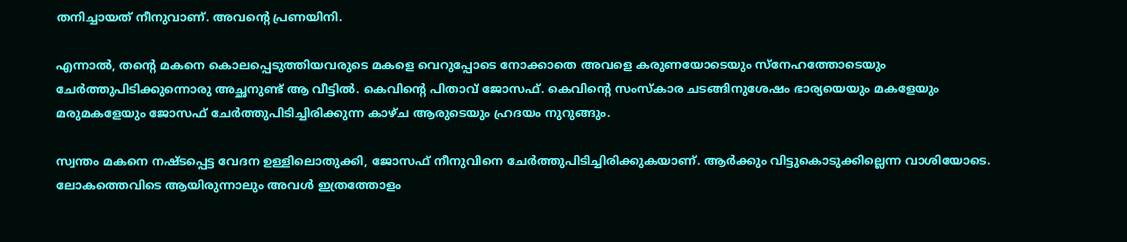തനിച്ചായത് നീനുവാണ്. അവന്റെ പ്രണയിനി.

എന്നാൽ, തന്റെ മകനെ കൊലപ്പെടുത്തിയവരുടെ മകളെ വെറുപ്പോടെ നോക്കാതെ അവളെ കരുണയോടെയും സ്നേഹത്തോടെയും ചേർത്തുപിടിക്കുന്നൊരു അച്ഛനുണ്ട് ആ വീട്ടിൽ. കെവിന്റെ പിതാവ് ജോസഫ്. കെവിന്റെ സംസ്കാര ചടങ്ങിനുശേഷം ഭാര്യയെയും മകളേയും മരുമകളേയും ജോസഫ് ചേർത്തുപിടിച്ചിരിക്കുന്ന കാഴ്ച ആരുടെയും ഹ്രദയം നുറുങ്ങും.

സ്വന്തം മകനെ നഷ്ടപ്പെട്ട വേദന ഉള്ളിലൊതുക്കി, ജോസഫ് നീനുവിനെ ചേർത്തുപിടിച്ചിരിക്കുകയാണ്. ആർക്കും വിട്ടുകൊടുക്കില്ലെന്ന വാശിയോടെ. ലോകത്തെവിടെ ആയിരുന്നാലും അവൾ ഇത്രത്തോളം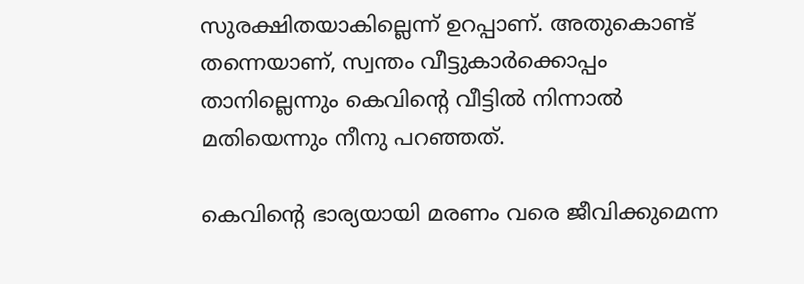സുരക്ഷിതയാകില്ലെന്ന് ഉറപ്പാണ്. അതുകൊണ്ട് തന്നെയാണ്, സ്വന്തം വീട്ടുകാർക്കൊപ്പം താനില്ലെന്നും കെവിന്റെ വീട്ടിൽ നിന്നാൽ മതിയെന്നും നീനു പറഞ്ഞത്.

കെവിന്റെ ഭാര്യയായി മരണം വരെ ജീവിക്കുമെന്ന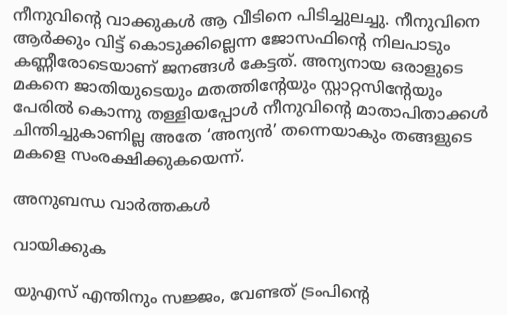നീനുവിന്റെ വാക്കുകൾ ആ വീടിനെ പിടിച്ചുലച്ചു. നീനുവിനെ ആർക്കും വിട്ട് കൊടുക്കില്ലെന്ന ജോസഫിന്റെ നിലപാടും കണ്ണീരോടെയാണ് ജനങ്ങൾ കേട്ടത്. അന്യനായ ഒരാളുടെ മകനെ ജാതിയുടെയും മതത്തിന്റേയും സ്റ്റാറ്റസിന്റേയും പേരിൽ കൊന്നു തള്ളിയപ്പോൾ നീനുവിന്റെ മാതാപിതാക്കൾ ചിന്തിച്ചുകാണില്ല അതേ ‘അന്യൻ’ തന്നെയാകും തങ്ങളുടെ മകളെ സംരക്ഷിക്കുകയെന്ന്.

അനുബന്ധ വാര്‍ത്തകള്‍

വായിക്കുക

യുഎസ് എന്തിനും സജ്ജം, വേണ്ടത് ട്രംപിന്റെ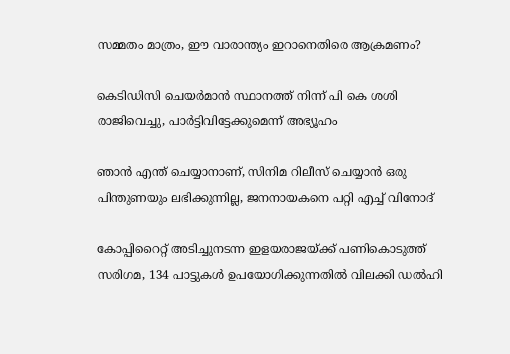സമ്മതം മാത്രം, ഈ വാരാന്ത്യം ഇറാനെതിരെ ആക്രമണം?

കെടിഡിസി ചെയർമാൻ സ്ഥാനത്ത് നിന്ന് പി കെ ശശി രാജിവെച്ചു, പാർട്ടിവിട്ടേക്കുമെന്ന് അഭ്യൂഹം

ഞാൻ എന്ത് ചെയ്യാനാണ്, സിനിമ റിലീസ് ചെയ്യാൻ ഒരു പിന്തുണയും ലഭിക്കുന്നില്ല, ജനനായകനെ പറ്റി എച്ച് വിനോദ്

കോപ്പിറൈറ്റ് അടിച്ചുനടന്ന ഇളയരാജയ്ക്ക് പണികൊടുത്ത് സരിഗമ, 134 പാട്ടുകൾ ഉപയോഗിക്കുന്നതിൽ വിലക്കി ഡൽഹി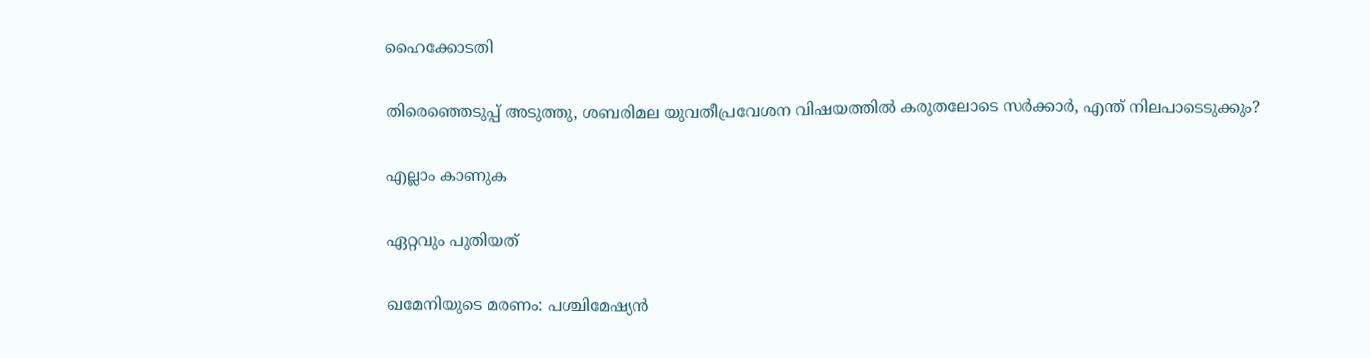ഹൈക്കോടതി

തിരെഞ്ഞെടുപ്പ് അടുത്തു, ശബരിമല യുവതീപ്രവേശന വിഷയത്തിൽ കരുതലോടെ സർക്കാർ, എന്ത് നിലപാടെടുക്കും?

എല്ലാം കാണുക

ഏറ്റവും പുതിയത്

ഖമേനിയുടെ മരണം: പശ്ചിമേഷ്യൻ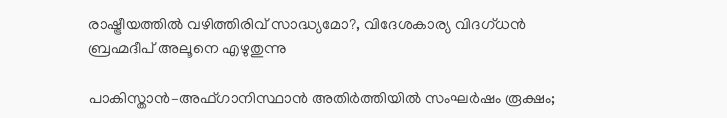രാഷ്ട്രീയത്തിൽ വഴിത്തിരിവ് സാദ്ധ്യമോ?, വിദേശകാര്യ വിദഗ്ധൻ ബ്രഹ്മദീപ് അലൂനെ എഴുതുന്നു

പാകിസ്താൻ–അഫ്ഗാനിസ്ഥാൻ അതിർത്തിയിൽ സംഘർഷം രൂക്ഷം;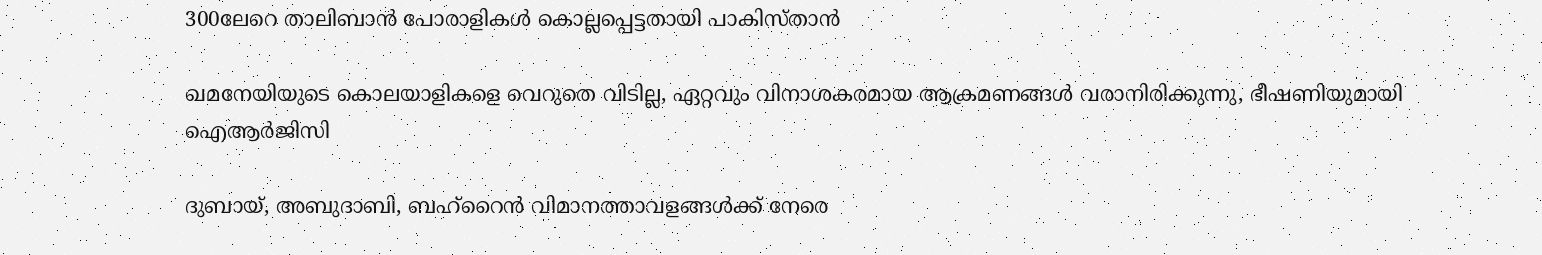300ലേറെ താലിബാൻ പോരാളികൾ കൊല്ലപ്പെട്ടതായി പാകിസ്താൻ

ഖമനേയിയുടെ കൊലയാളികളെ വെറുതെ വിടില്ല, ഏറ്റവും വിനാശകരമായ ആക്രമണങ്ങൾ വരാനിരിക്കുന്നു, ഭീഷണിയുമായി ഐആർജിസി

ദുബായ്, അബുദാബി, ബഹ്റൈൻ വിമാനത്താവളങ്ങൾക്ക് നേരെ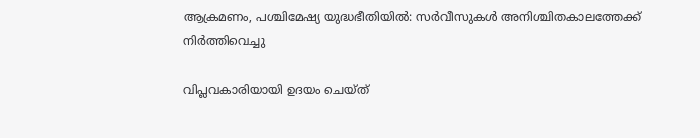ആക്രമണം, പശ്ചിമേഷ്യ യുദ്ധഭീതിയിൽ: സർവീസുകൾ അനിശ്ചിതകാലത്തേക്ക് നിർത്തിവെച്ചു

വിപ്ലവകാരിയായി ഉദയം ചെയ്ത്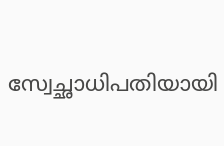സ്വേച്ഛാധിപതിയായി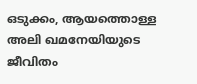ഒടുക്കം, ആയത്തൊള്ള അലി ഖമനേയിയുടെ ജീവിതം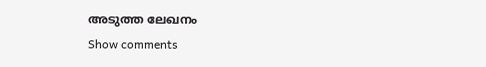അടുത്ത ലേഖനം
Show comments